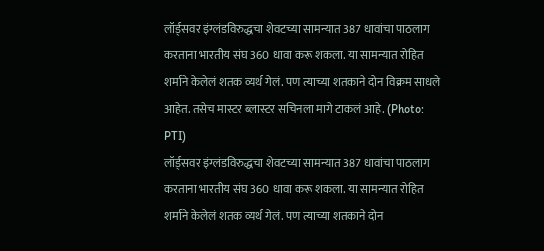लॉर्ड्सवर इंग्लंडविरुद्धचा शेवटच्या सामन्यात 387 धावांचा पाठलाग करताना भारतीय संघ 360 धावा करू शकला. या सामन्यात रोहित शर्माने केलेलं शतक व्यर्थ गेलं. पण त्याच्या शतकाने दोन विक्रम साधले आहेत. तसेच मास्टर ब्लास्टर सचिनला मागे टाकलं आहे. (Photo: PTI)
लॉर्ड्सवर इंग्लंडविरुद्धचा शेवटच्या सामन्यात 387 धावांचा पाठलाग करताना भारतीय संघ 360 धावा करू शकला. या सामन्यात रोहित शर्माने केलेलं शतक व्यर्थ गेलं. पण त्याच्या शतकाने दोन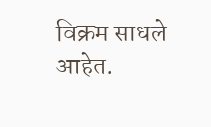विक्रम साधले आहेत.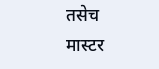तसेच मास्टर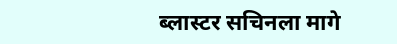ब्लास्टर सचिनला मागे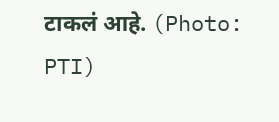टाकलं आहे. (Photo: PTI)